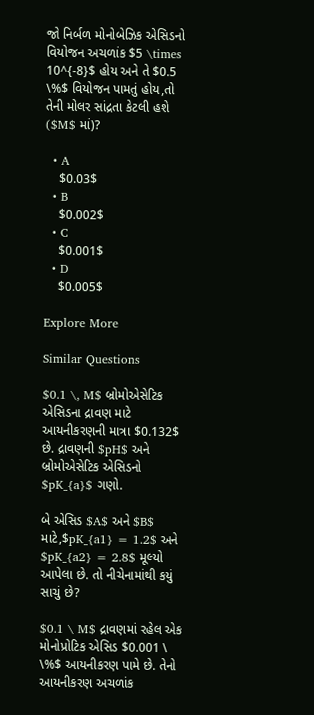જો નિર્બળ મોનોબેઝિક એસિડનો વિયોજન અચળાંક $5 \times 10^{-8}$ હોય અને તે $0.5 \%$ વિયોજન પામતું હોય,તો તેની મોલર સાંદ્રતા કેટલી હશે ($M$ માં)?

  • A
    $0.03$
  • B
    $0.002$
  • C
    $0.001$
  • D
    $0.005$

Explore More

Similar Questions

$0.1 \, M$ બ્રોમોએસેટિક એસિડના દ્રાવણ માટે આયનીકરણની માત્રા $0.132$ છે. દ્રાવણની $pH$ અને બ્રોમોએસેટિક એસિડનો $pK_{a}$ ગણો.

બે એસિડ $A$ અને $B$ માટે,$pK_{a1} = 1.2$ અને $pK_{a2} = 2.8$ મૂલ્યો આપેલા છે. તો નીચેનામાંથી કયું સાચું છે?

$0.1 \ M$ દ્રાવણમાં રહેલ એક મોનોપ્રોટિક એસિડ $0.001 \ \%$ આયનીકરણ પામે છે. તેનો આયનીકરણ અચળાંક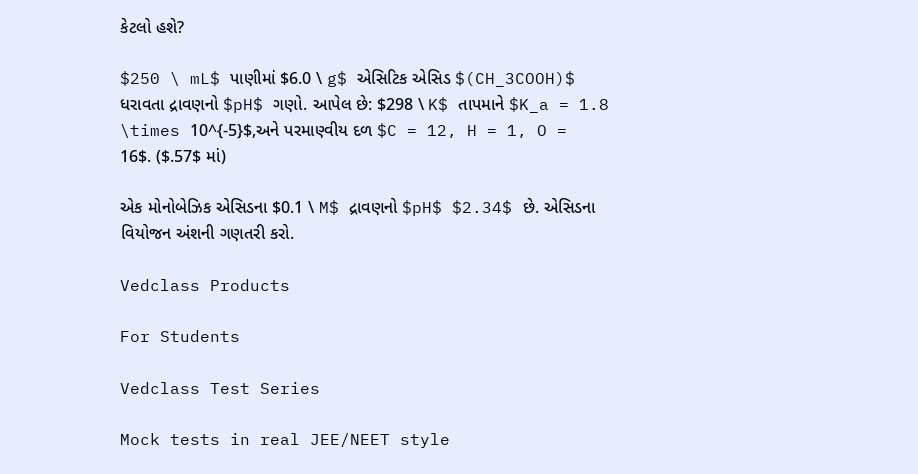કેટલો હશે?

$250 \ mL$ પાણીમાં $6.0 \ g$ એસિટિક એસિડ $(CH_3COOH)$ ધરાવતા દ્રાવણનો $pH$ ગણો. આપેલ છે: $298 \ K$ તાપમાને $K_a = 1.8 \times 10^{-5}$,અને પરમાણ્વીય દળ $C = 12, H = 1, O = 16$. ($.57$ માં)

એક મોનોબેઝિક એસિડના $0.1 \ M$ દ્રાવણનો $pH$ $2.34$ છે. એસિડના વિયોજન અંશની ગણતરી કરો.

Vedclass Products

For Students

Vedclass Test Series

Mock tests in real JEE/NEET style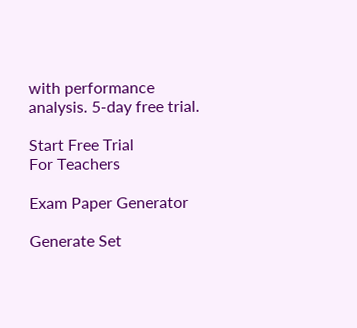with performance analysis. 5-day free trial.

Start Free Trial
For Teachers

Exam Paper Generator

Generate Set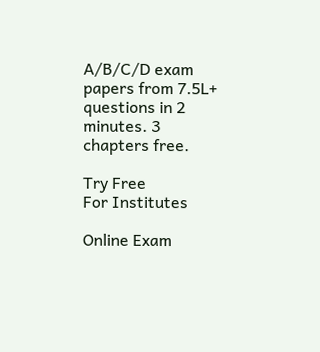A/B/C/D exam papers from 7.5L+ questions in 2 minutes. 3 chapters free.

Try Free
For Institutes

Online Exam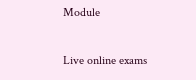Module

Live online exams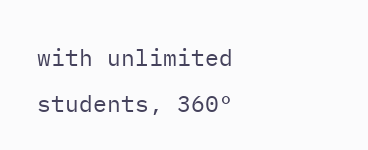with unlimited students, 360°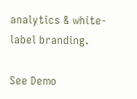analytics & white-label branding.

See Demo